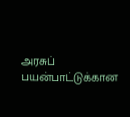அரசுப் பயன்பாட்டுக்கான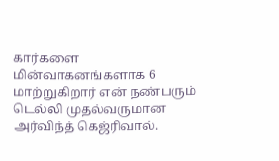கார்களை மின்வாகனங்களாக 6 மாற்றுகிறார் என் நண்பரும் டெல்லி முதல்வருமான அர்விந்த் கெஜ்ரிவால்.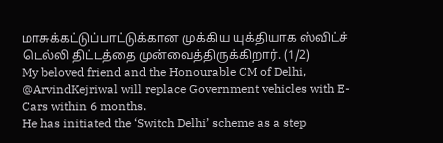மாசுக்கட்டுப்பாட்டுக்கான முக்கிய யுக்தியாக ஸ்விட்ச் டெல்லி திட்டத்தை முன்வைத்திருக்கிறார். (1/2)
My beloved friend and the Honourable CM of Delhi, @ArvindKejriwal will replace Government vehicles with E-Cars within 6 months.
He has initiated the ‘Switch Delhi’ scheme as a step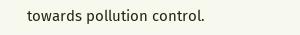towards pollution control.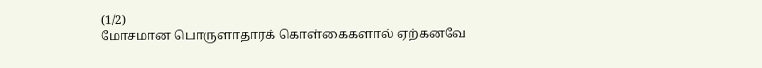(1/2)
மோசமான பொருளாதாரக் கொள்கைகளால் ஏற்கனவே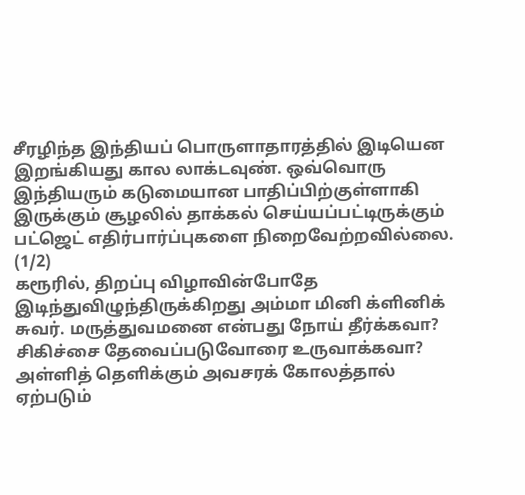சீரழிந்த இந்தியப் பொருளாதாரத்தில் இடியென இறங்கியது கால லாக்டவுண். ஒவ்வொரு இந்தியரும் கடுமையான பாதிப்பிற்குள்ளாகி இருக்கும் சூழலில் தாக்கல் செய்யப்பட்டிருக்கும் பட்ஜெட் எதிர்பார்ப்புகளை நிறைவேற்றவில்லை. (1/2)
கரூரில், திறப்பு விழாவின்போதே இடிந்துவிழுந்திருக்கிறது அம்மா மினி க்ளினிக் சுவர். மருத்துவமனை என்பது நோய் தீர்க்கவா? சிகிச்சை தேவைப்படுவோரை உருவாக்கவா? அள்ளித் தெளிக்கும் அவசரக் கோலத்தால் ஏற்படும்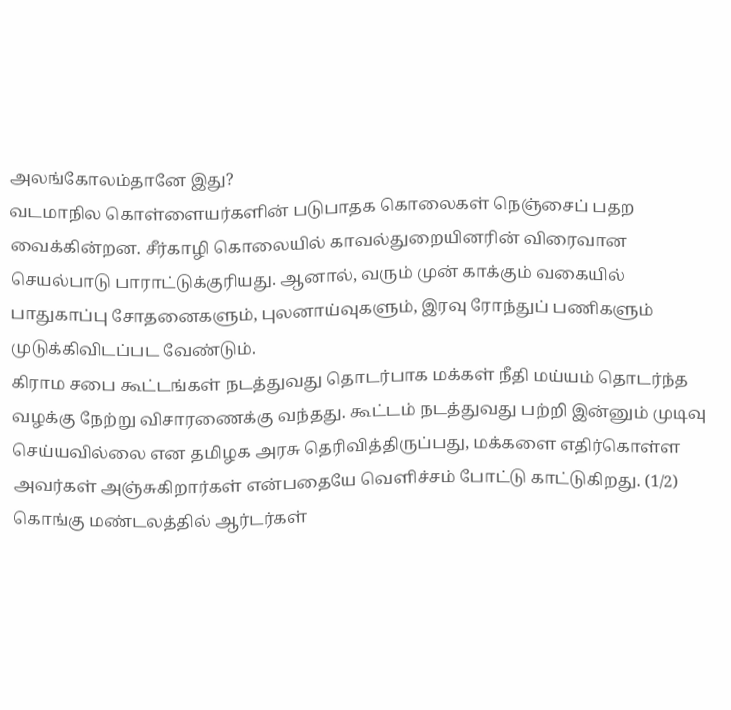அலங்கோலம்தானே இது?
வடமாநில கொள்ளையர்களின் படுபாதக கொலைகள் நெஞ்சைப் பதற வைக்கின்றன. சீர்காழி கொலையில் காவல்துறையினரின் விரைவான செயல்பாடு பாராட்டுக்குரியது. ஆனால், வரும் முன் காக்கும் வகையில் பாதுகாப்பு சோதனைகளும், புலனாய்வுகளும், இரவு ரோந்துப் பணிகளும் முடுக்கிவிடப்பட வேண்டும்.
கிராம சபை கூட்டங்கள் நடத்துவது தொடர்பாக மக்கள் நீதி மய்யம் தொடர்ந்த வழக்கு நேற்று விசாரணைக்கு வந்தது. கூட்டம் நடத்துவது பற்றி இன்னும் முடிவு செய்யவில்லை என தமிழக அரசு தெரிவித்திருப்பது, மக்களை எதிர்கொள்ள அவர்கள் அஞ்சுகிறார்கள் என்பதையே வெளிச்சம் போட்டு காட்டுகிறது. (1/2)
கொங்கு மண்டலத்தில் ஆர்டர்கள்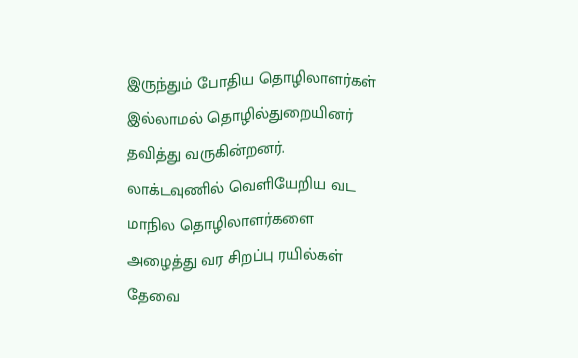இருந்தும் போதிய தொழிலாளர்கள் இல்லாமல் தொழில்துறையினர் தவித்து வருகின்றனர். லாக்டவுணில் வெளியேறிய வட மாநில தொழிலாளர்களை அழைத்து வர சிறப்பு ரயில்கள் தேவை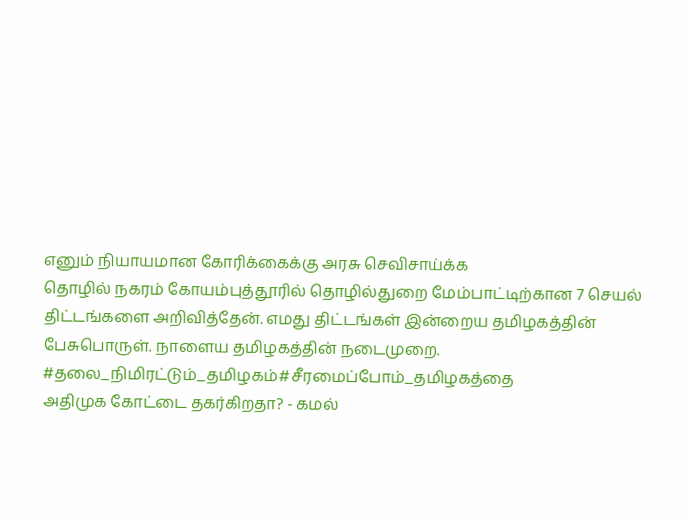எனும் நியாயமான கோரிக்கைக்கு அரசு செவிசாய்க்க
தொழில் நகரம் கோயம்புத்தூரில் தொழில்துறை மேம்பாட்டிற்கான 7 செயல் திட்டங்களை அறிவித்தேன். எமது திட்டங்கள் இன்றைய தமிழகத்தின் பேசுபொருள். நாளைய தமிழகத்தின் நடைமுறை.
#தலை_நிமிரட்டும்_தமிழகம்#சீரமைப்போம்_தமிழகத்தை
அதிமுக கோட்டை தகர்கிறதா? - கமல்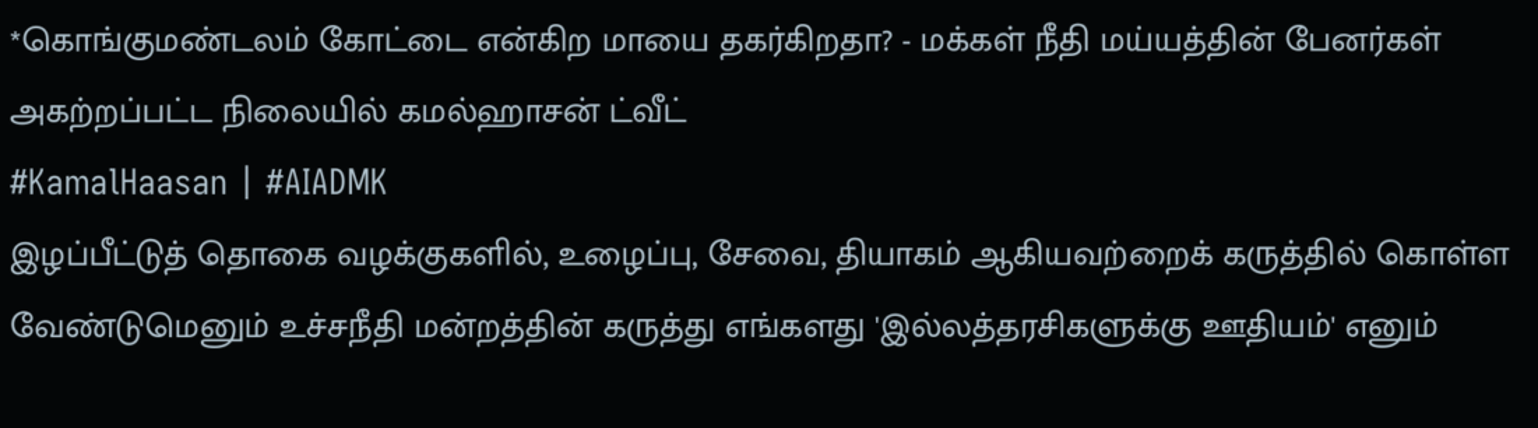*கொங்குமண்டலம் கோட்டை என்கிற மாயை தகர்கிறதா? - மக்கள் நீதி மய்யத்தின் பேனர்கள் அகற்றப்பட்ட நிலையில் கமல்ஹாசன் ட்வீட்
#KamalHaasan | #AIADMK
இழப்பீட்டுத் தொகை வழக்குகளில், உழைப்பு, சேவை, தியாகம் ஆகியவற்றைக் கருத்தில் கொள்ள வேண்டுமெனும் உச்சநீதி மன்றத்தின் கருத்து எங்களது 'இல்லத்தரசிகளுக்கு ஊதியம்' எனும்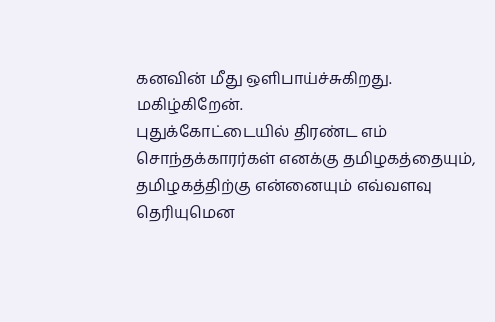கனவின் மீது ஒளிபாய்ச்சுகிறது. மகிழ்கிறேன்.
புதுக்கோட்டையில் திரண்ட எம் சொந்தக்காரர்கள் எனக்கு தமிழகத்தையும், தமிழகத்திற்கு என்னையும் எவ்வளவு தெரியுமென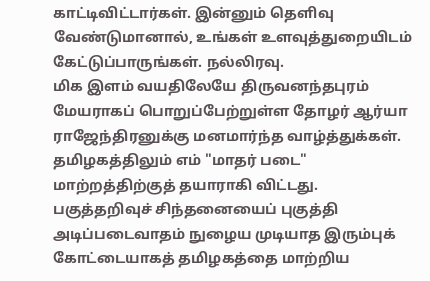காட்டிவிட்டார்கள். இன்னும் தெளிவு வேண்டுமானால், உங்கள் உளவுத்துறையிடம் கேட்டுப்பாருங்கள். நல்லிரவு.
மிக இளம் வயதிலேயே திருவனந்தபுரம் மேயராகப் பொறுப்பேற்றுள்ள தோழர் ஆர்யா ராஜேந்திரனுக்கு மனமார்ந்த வாழ்த்துக்கள். தமிழகத்திலும் எம் "மாதர் படை" மாற்றத்திற்குத் தயாராகி விட்டது.
பகுத்தறிவுச் சிந்தனையைப் புகுத்தி அடிப்படைவாதம் நுழைய முடியாத இரும்புக் கோட்டையாகத் தமிழகத்தை மாற்றிய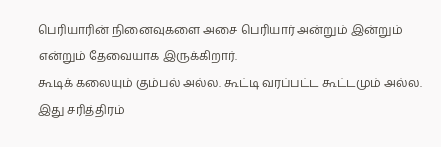பெரியாரின் நினைவுகளை அசை பெரியார் அன்றும் இன்றும் என்றும் தேவையாக இருக்கிறார்.
கூடிக் கலையும் கும்பல் அல்ல. கூட்டி வரப்பட்ட கூட்டமும் அல்ல. இது சரித்திரம்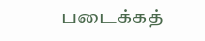படைக்கத்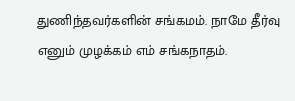துணிந்தவர்களின் சங்கமம். நாமே தீர்வு எனும் முழக்கம் எம் சங்கநாதம்.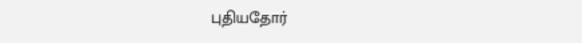புதியதோர்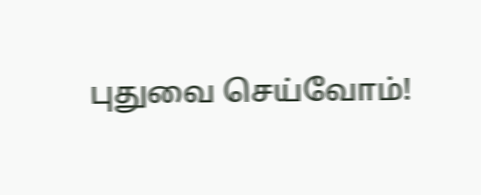புதுவை செய்வோம்!